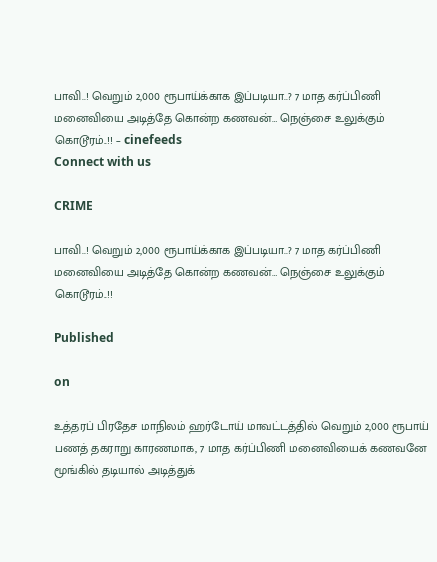பாவி..! வெறும் 2,000 ரூபாய்க்காக இப்படியா..? 7 மாத கர்ப்பிணி மனைவியை அடித்தே கொன்ற கணவன்… நெஞ்சை உலுக்கும் கொடூரம்..!! – cinefeeds
Connect with us

CRIME

பாவி..! வெறும் 2,000 ரூபாய்க்காக இப்படியா..? 7 மாத கர்ப்பிணி மனைவியை அடித்தே கொன்ற கணவன்… நெஞ்சை உலுக்கும் கொடூரம்..!!

Published

on

உத்தரப் பிரதேச மாநிலம் ஹர்டோய் மாவட்டத்தில் வெறும் 2,000 ரூபாய் பணத் தகராறு காரணமாக, 7 மாத கர்ப்பிணி மனைவியைக் கணவனே மூங்கில் தடியால் அடித்துக்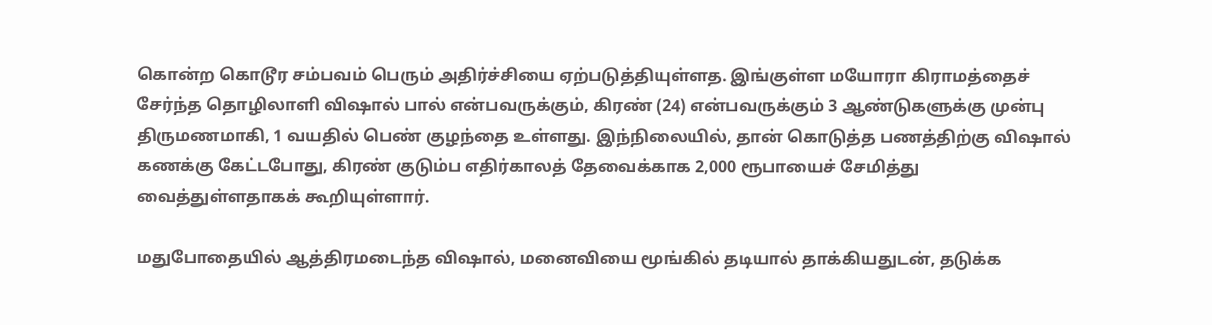கொன்ற கொடூர சம்பவம் பெரும் அதிர்ச்சியை ஏற்படுத்தியுள்ளத. இங்குள்ள மயோரா கிராமத்தைச் சேர்ந்த தொழிலாளி விஷால் பால் என்பவருக்கும், கிரண் (24) என்பவருக்கும் 3 ஆண்டுகளுக்கு முன்பு திருமணமாகி, 1 வயதில் பெண் குழந்தை உள்ளது. இந்நிலையில், தான் கொடுத்த பணத்திற்கு விஷால் கணக்கு கேட்டபோது, கிரண் குடும்ப எதிர்காலத் தேவைக்காக 2,000 ரூபாயைச் சேமித்து வைத்துள்ளதாகக் கூறியுள்ளார்.

மதுபோதையில் ஆத்திரமடைந்த விஷால், மனைவியை மூங்கில் தடியால் தாக்கியதுடன், தடுக்க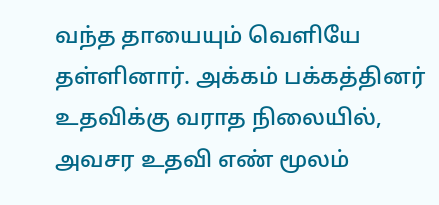வந்த தாயையும் வெளியே தள்ளினார். அக்கம் பக்கத்தினர் உதவிக்கு வராத நிலையில், அவசர உதவி எண் மூலம்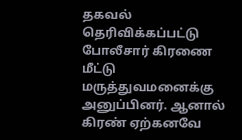தகவல் தெரிவிக்கப்பட்டு போலீசார் கிரணை மீட்டு மருத்துவமனைக்கு அனுப்பினர். ஆனால் கிரண் ஏற்கனவே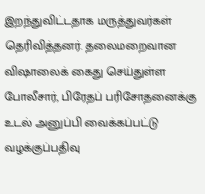இறந்துவிட்டதாக மருத்துவர்கள் தெரிவித்தனர். தலைமறைவான விஷாலைக் கைது செய்துள்ள போலீசார், பிரேதப் பரிசோதனைக்கு உடல் அனுப்பி வைக்கப்பட்டு வழக்குப்பதிவு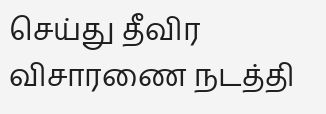செய்து தீவிர விசாரணை நடத்தி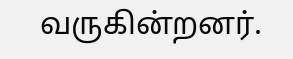வருகின்றனர்.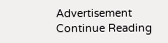Advertisement
Continue Reading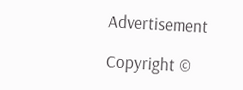Advertisement

Copyright ©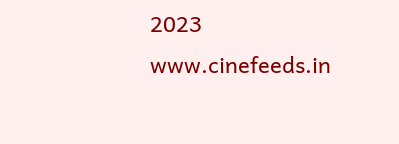2023 www.cinefeeds.in